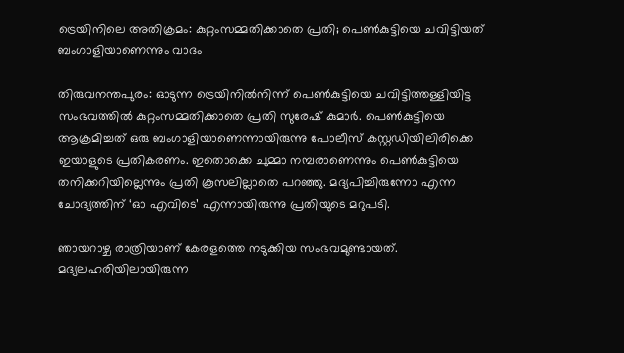ട്രെയിനിലെ അതിക്രമം: കുറ്റംസമ്മതിക്കാതെ പ്രതി; പെണ്‍കുട്ടിയെ ചവിട്ടിയത് ബംഗാളിയാണെന്നും വാദം

തിരുവനന്തപുരം: ഓടുന്ന ട്രെയിനില്‍നിന്ന് പെണ്‍കുട്ടിയെ ചവിട്ടിത്തള്ളിയിട്ട സംഭവത്തില്‍ കുറ്റംസമ്മതിക്കാതെ പ്രതി സുരേഷ് കുമാര്‍. പെണ്‍കുട്ടിയെ ആക്രമിച്ചത് ഒരു ബംഗാളിയാണെന്നായിരുന്നു പോലീസ് കസ്റ്റഡിയിലിരിക്കെ ഇയാളുടെ പ്രതികരണം. ഇതൊക്കെ ചുമ്മാ നമ്പരാണെന്നും പെണ്‍കുട്ടിയെ തനിക്കറിയില്ലെന്നും പ്രതി കൂസലില്ലാതെ പറഞ്ഞു. മദ്യപിച്ചിരുന്നോ എന്ന ചോദ്യത്തിന് ‘ഓ എവിടെ’ എന്നായിരുന്നു പ്രതിയുടെ മറുപടി.

ഞായറാഴ്ച രാത്രിയാണ് കേരളത്തെ നടുക്കിയ സംഭവമുണ്ടായത്. മദ്യലഹരിയിലായിരുന്ന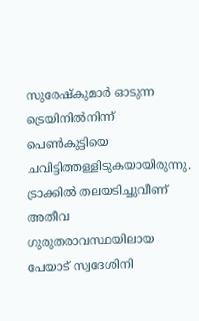സുരേഷ്‌കുമാര്‍ ഓടുന്ന ട്രെയിനില്‍നിന്ന് പെണ്‍കുട്ടിയെ ചവിട്ടിത്തള്ളിടുകയായിരുന്നു. ട്രാക്കില്‍ തലയടിച്ചുവീണ് അതീവ ഗുരുതരാവസ്ഥയിലായ പേയാട് സ്വദേശിനി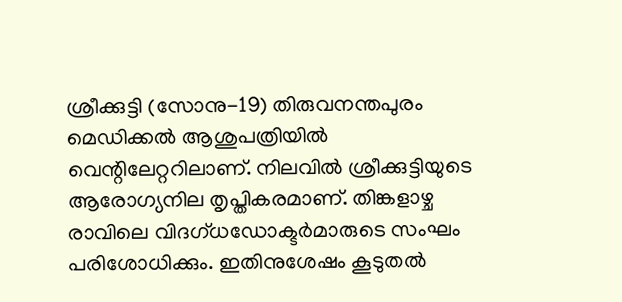ശ്രീക്കുട്ടി (സോനു-19) തിരുവനന്തപുരം മെഡിക്കല്‍ ആശുപത്രിയില്‍ വെന്റിലേറ്ററിലാണ്. നിലവില്‍ ശ്രീക്കുട്ടിയുടെ ആരോഗ്യനില തൃപ്തികരമാണ്. തിങ്കളാഴ്ച രാവിലെ വിദഗ്ധഡോക്ടര്‍മാരുടെ സംഘം പരിശോധിക്കും. ഇതിനുശേഷം കൂടുതല്‍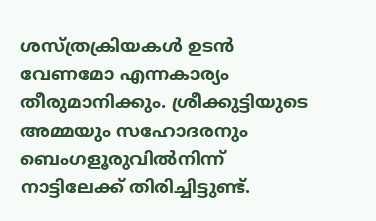ശസ്ത്രക്രിയകള്‍ ഉടന്‍ വേണമോ എന്നകാര്യം തീരുമാനിക്കും. ശ്രീക്കുട്ടിയുടെ അമ്മയും സഹോദരനും ബെംഗളൂരുവില്‍നിന്ന് നാട്ടിലേക്ക് തിരിച്ചിട്ടുണ്ട്.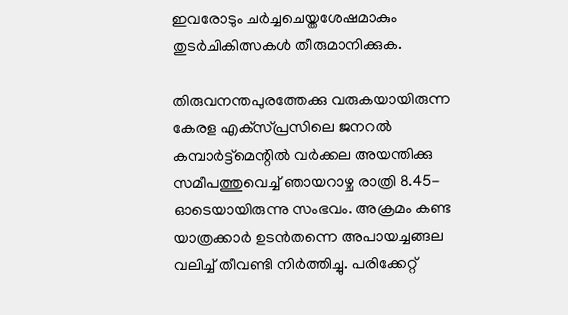ഇവരോടും ചര്‍ച്ചചെയ്തശേഷമാകും തുടര്‍ചികിത്സകള്‍ തീരുമാനിക്കുക.

തിരുവനന്തപുരത്തേക്കു വരുകയായിരുന്ന കേരള എക്‌സ്പ്രസിലെ ജനറല്‍ കമ്പാര്‍ട്ട്‌മെന്റില്‍ വര്‍ക്കല അയന്തിക്കു സമീപത്തുവെച്ച് ഞായറാഴ്ച രാത്രി 8.45-ഓടെയായിരുന്നു സംഭവം. അക്രമം കണ്ട യാത്രക്കാര്‍ ഉടന്‍തന്നെ അപായച്ചങ്ങല വലിച്ച് തീവണ്ടി നിര്‍ത്തിച്ചു. പരിക്കേറ്റ്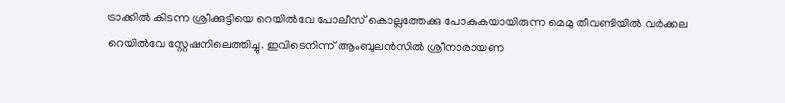ട്രാക്കില്‍ കിടന്ന ശ്രീക്കുട്ടിയെ റെയില്‍വേ പോലീസ് കൊല്ലത്തേക്കു പോകുകയായിരുന്ന മെമു തീവണ്ടിയില്‍ വര്‍ക്കല റെയില്‍വേ സ്റ്റേഷനിലെത്തിച്ചു. ഇവിടെനിന്ന് ആംബുലന്‍സില്‍ ശ്രീനാരായണ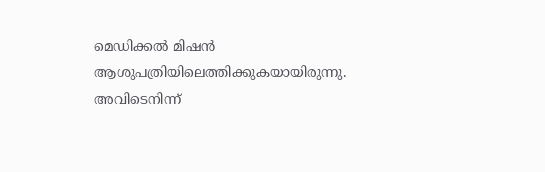മെഡിക്കല്‍ മിഷന്‍ ആശുപത്രിയിലെത്തിക്കുകയായിരുന്നു. അവിടെനിന്ന്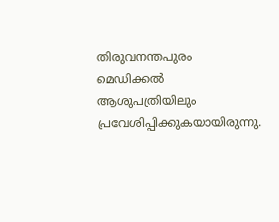തിരുവനന്തപുരം മെഡിക്കല്‍ ആശുപത്രിയിലും പ്രവേശിപ്പിക്കുകയായിരുന്നു.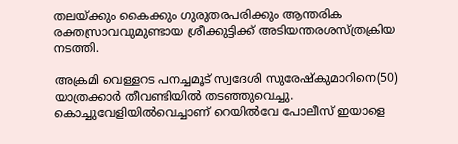തലയ്ക്കും കൈക്കും ഗുരുതരപരിക്കും ആന്തരിക രക്തസ്രാവവുമുണ്ടായ ശ്രീക്കുട്ടിക്ക് അടിയന്തരശസ്ത്രക്രിയ നടത്തി.

അക്രമി വെള്ളറട പനച്ചമൂട് സ്വദേശി സുരേഷ്‌കുമാറിനെ(50) യാത്രക്കാര്‍ തീവണ്ടിയില്‍ തടഞ്ഞുവെച്ചു. കൊച്ചുവേളിയില്‍വെച്ചാണ് റെയില്‍വേ പോലീസ് ഇയാളെ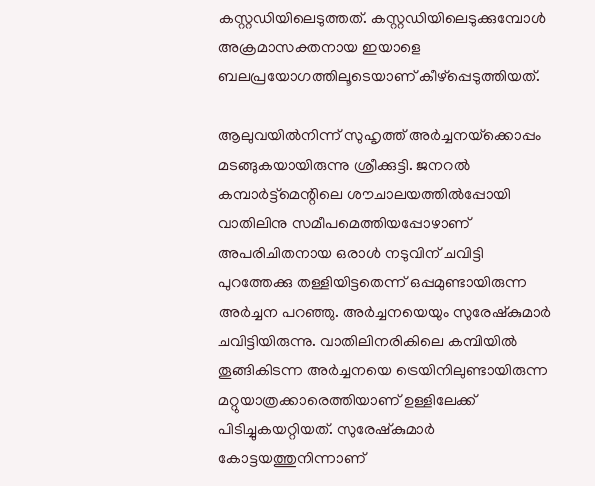കസ്റ്റഡിയിലെടുത്തത്. കസ്റ്റഡിയിലെടുക്കുമ്പോള്‍ അക്രമാസക്തനായ ഇയാളെ ബലപ്രയോഗത്തിലൂടെയാണ് കീഴ്പ്പെടുത്തിയത്.

ആലുവയില്‍നിന്ന് സുഹൃത്ത് അര്‍ച്ചനയ്‌ക്കൊപ്പം മടങ്ങുകയായിരുന്നു ശ്രീക്കുട്ടി. ജനറല്‍ കമ്പാര്‍ട്ട്മെന്റിലെ ശൗചാലയത്തില്‍പ്പോയി വാതിലിനു സമീപമെത്തിയപ്പോഴാണ് അപരിചിതനായ ഒരാള്‍ നടുവിന് ചവിട്ടി പുറത്തേക്കു തള്ളിയിട്ടതെന്ന് ഒപ്പമുണ്ടായിരുന്ന അര്‍ച്ചന പറഞ്ഞു. അര്‍ച്ചനയെയും സുരേഷ്‌കുമാര്‍ ചവിട്ടിയിരുന്നു. വാതിലിനരികിലെ കമ്പിയില്‍ തൂങ്ങികിടന്ന അര്‍ച്ചനയെ ട്രെയിനിലുണ്ടായിരുന്ന മറ്റുയാത്രക്കാരെത്തിയാണ് ഉള്ളിലേക്ക് പിടിച്ചുകയറ്റിയത്. സുരേഷ്‌കുമാര്‍ കോട്ടയത്തുനിന്നാണ്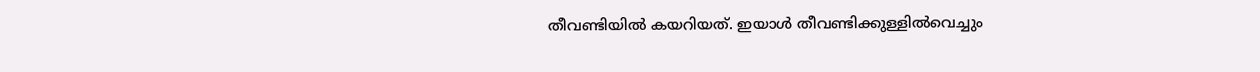തീവണ്ടിയില്‍ കയറിയത്. ഇയാള്‍ തീവണ്ടിക്കുള്ളില്‍വെച്ചും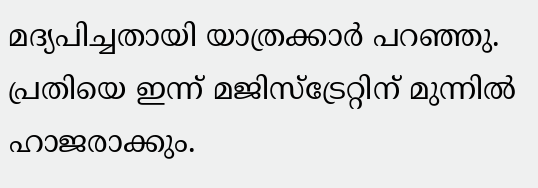മദ്യപിച്ചതായി യാത്രക്കാര്‍ പറഞ്ഞു. പ്രതിയെ ഇന്ന് മജിസ്‌ട്രേറ്റിന് മുന്നില്‍ ഹാജരാക്കും.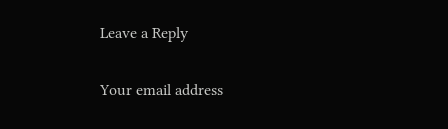Leave a Reply

Your email address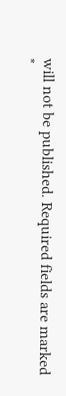will not be published. Required fields are marked *